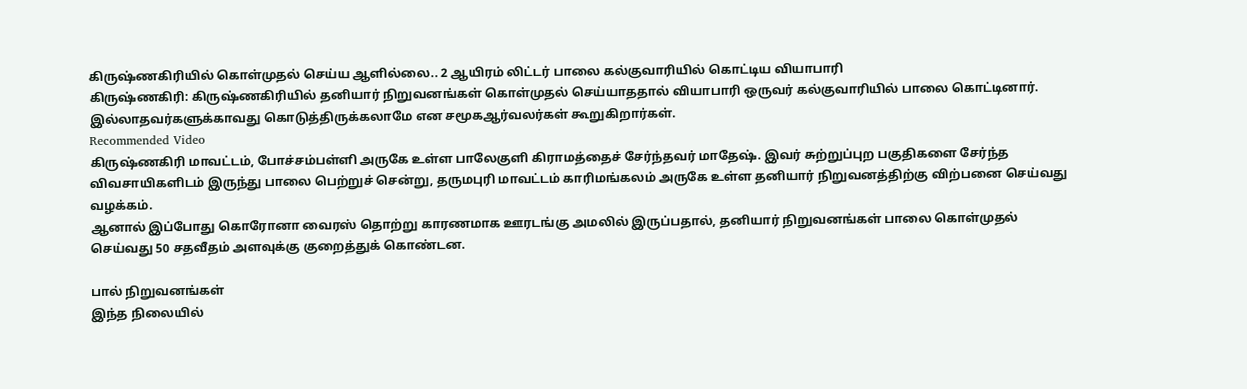கிருஷ்ணகிரியில் கொள்முதல் செய்ய ஆளில்லை.. 2 ஆயிரம் லிட்டர் பாலை கல்குவாரியில் கொட்டிய வியாபாரி
கிருஷ்ணகிரி: கிருஷ்ணகிரியில் தனியார் நிறுவனங்கள் கொள்முதல் செய்யாததால் வியாபாரி ஒருவர் கல்குவாரியில் பாலை கொட்டினார். இல்லாதவர்களுக்காவது கொடுத்திருக்கலாமே என சமூகஆர்வலர்கள் கூறுகிறார்கள்.
Recommended Video
கிருஷ்ணகிரி மாவட்டம், போச்சம்பள்ளி அருகே உள்ள பாலேகுளி கிராமத்தைச் சேர்ந்தவர் மாதேஷ். இவர் சுற்றுப்புற பகுதிகளை சேர்ந்த விவசாயிகளிடம் இருந்து பாலை பெற்றுச் சென்று, தருமபுரி மாவட்டம் காரிமங்கலம் அருகே உள்ள தனியார் நிறுவனத்திற்கு விற்பனை செய்வது வழக்கம்.
ஆனால் இப்போது கொரோனா வைரஸ் தொற்று காரணமாக ஊரடங்கு அமலில் இருப்பதால், தனியார் நிறுவனங்கள் பாலை கொள்முதல் செய்வது 50 சதவீதம் அளவுக்கு குறைத்துக் கொண்டன.

பால் நிறுவனங்கள்
இந்த நிலையில்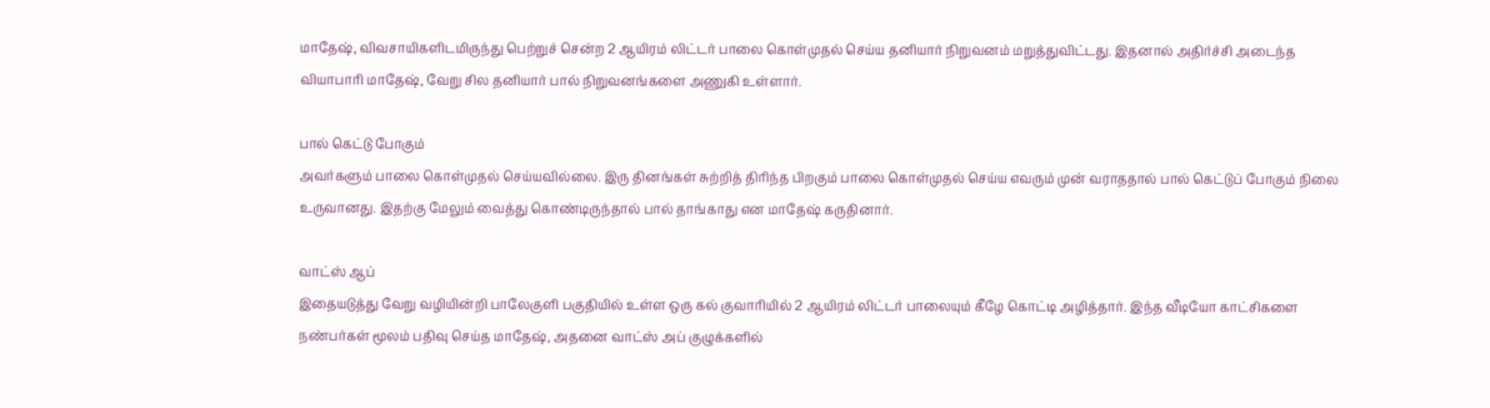மாதேஷ், விவசாயிகளிடமிருந்து பெற்றுச் சென்ற 2 ஆயிரம் லிட்டர் பாலை கொள்முதல் செய்ய தனியார் நிறுவனம் மறுத்துவிட்டது. இதனால் அதிர்ச்சி அடைந்த வியாபாரி மாதேஷ், வேறு சில தனியார் பால் நிறுவனங்களை அணுகி உள்ளார்.

பால் கெட்டு போகும்
அவர்களும் பாலை கொள்முதல் செய்யவில்லை. இரு தினங்கள் சுற்றித் திரிந்த பிறகும் பாலை கொள்முதல் செய்ய எவரும் முன் வராததால் பால் கெட்டுப் போகும் நிலை உருவானது. இதற்கு மேலும் வைத்து கொண்டிருந்தால் பால் தாங்காது என மாதேஷ் கருதினார்.

வாட்ஸ் ஆப்
இதையடுத்து வேறு வழியின்றி பாலேகுளி பகுதியில் உள்ள ஒரு கல் குவாரியில் 2 ஆயிரம் லிட்டர் பாலையும் கீழே கொட்டி அழித்தார். இந்த வீடியோ காட்சிகளை நண்பர்கள் மூலம் பதிவு செய்த மாதேஷ், அதனை வாட்ஸ் அப் குழுக்களில்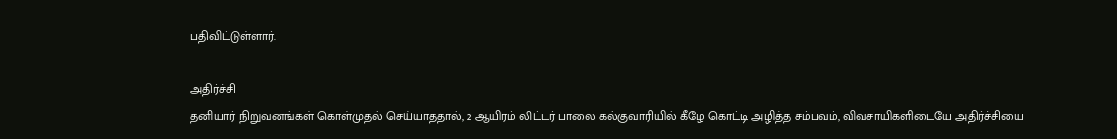பதிவிட்டுள்ளார்.

அதிர்ச்சி
தனியார் நிறுவனங்கள் கொள்முதல் செய்யாததால், 2 ஆயிரம் லிட்டர் பாலை கல்குவாரியில் கீழே கொட்டி அழித்த சம்பவம், விவசாயிகளிடையே அதிர்ச்சியை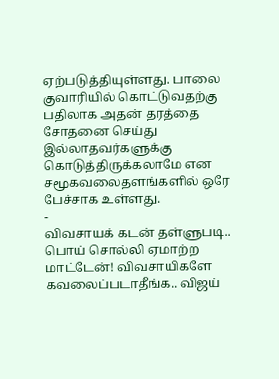ஏற்படுத்தியுள்ளது. பாலை குவாரியில் கொட்டுவதற்கு பதிலாக அதன் தரத்தை சோதனை செய்து இல்லாதவர்களுக்கு கொடுத்திருக்கலாமே என சமூகவலைதளங்களில் ஒரே பேச்சாக உள்ளது.
-
விவசாயக் கடன் தள்ளுபடி.. பொய் சொல்லி ஏமாற்ற மாட்டேன்! விவசாயிகளே கவலைப்படாதீங்க.. விஜய்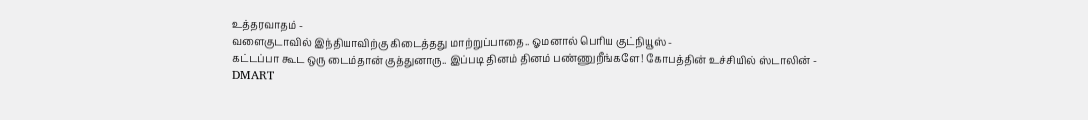உத்தரவாதம் -
வளைகுடாவில் இந்தியாவிற்கு கிடைத்தது மாற்றுப்பாதை.. ஓமனால் பெரிய குட்நியூஸ் -
கட்டப்பா கூட ஒரு டைம்தான் குத்துனாரு.. இப்படி தினம் தினம் பண்ணுறீங்களே! கோபத்தின் உச்சியில் ஸ்டாலின் -
DMART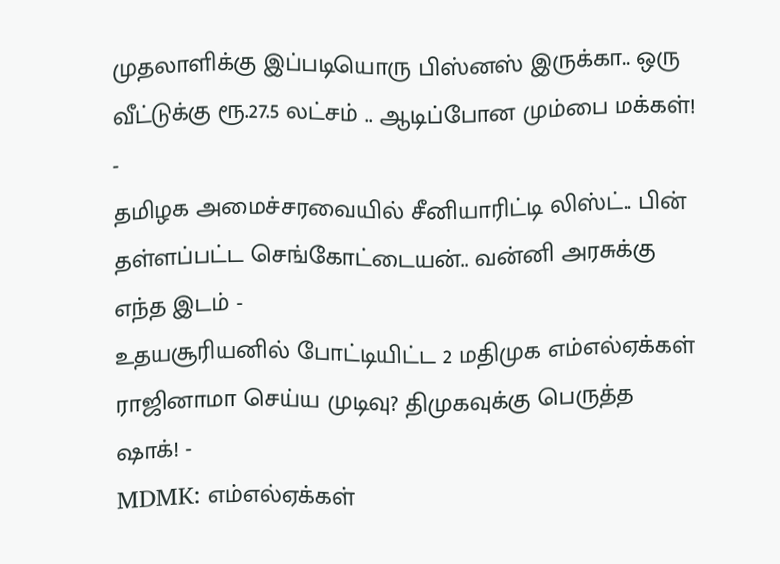முதலாளிக்கு இப்படியொரு பிஸ்னஸ் இருக்கா.. ஒரு வீட்டுக்கு ரூ.27.5 லட்சம் .. ஆடிப்போன மும்பை மக்கள்! -
தமிழக அமைச்சரவையில் சீனியாரிட்டி லிஸ்ட்.. பின் தள்ளப்பட்ட செங்கோட்டையன்.. வன்னி அரசுக்கு எந்த இடம் -
உதயசூரியனில் போட்டியிட்ட 2 மதிமுக எம்எல்ஏக்கள் ராஜினாமா செய்ய முடிவு? திமுகவுக்கு பெருத்த ஷாக்! -
MDMK: எம்எல்ஏக்கள்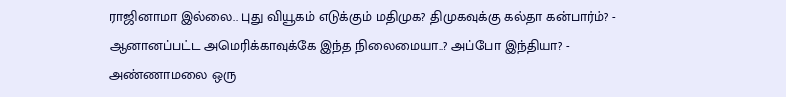ராஜினாமா இல்லை.. புது வியூகம் எடுக்கும் மதிமுக? திமுகவுக்கு கல்தா கன்பார்ம்? -
ஆனானப்பட்ட அமெரிக்காவுக்கே இந்த நிலைமையா..? அப்போ இந்தியா? -
அண்ணாமலை ஒரு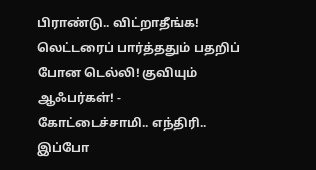பிராண்டு.. விட்றாதீங்க! லெட்டரைப் பார்த்ததும் பதறிப் போன டெல்லி! குவியும் ஆஃபர்கள்! -
கோட்டைச்சாமி.. எந்திரி.. இப்போ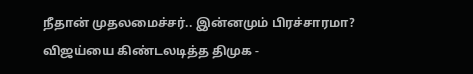நீதான் முதலமைச்சர்.. இன்னமும் பிரச்சாரமா? விஜய்யை கிண்டலடித்த திமுக -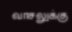வாசலுக்கு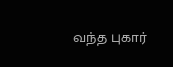வந்த புகார்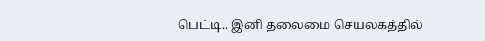பெட்டி.. இனி தலைமை செயலகத்தில்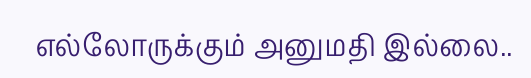எல்லோருக்கும் அனுமதி இல்லை..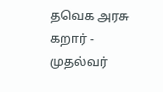தவெக அரசு கறார் -
முதல்வர்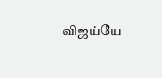விஜய்யே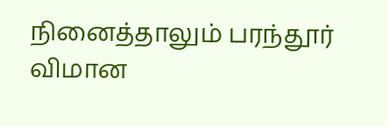நினைத்தாலும் பரந்தூர் விமான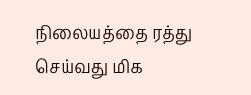நிலையத்தை ரத்து செய்வது மிக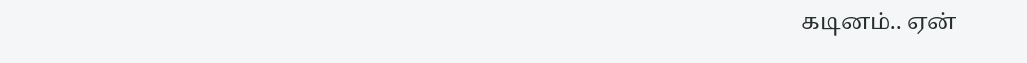கடினம்.. ஏன்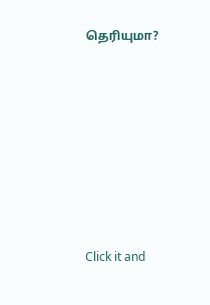தெரியுமா?












Click it and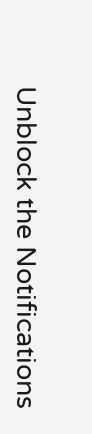Unblock the Notifications